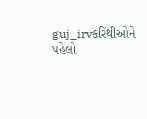guj_irvકરિંથીઓને પહેલો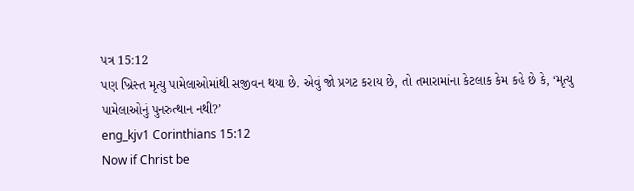પત્ર 15:12
પણ ખ્રિસ્ત મૃત્યુ પામેલાઓમાંથી સજીવન થયા છે. એવું જો પ્રગટ કરાય છે, તો તમારામાંના કેટલાક કેમ કહે છે કે, ‘મૃત્યુ પામેલાઓનું પુનરુત્થાન નથી?’
eng_kjv1 Corinthians 15:12
Now if Christ be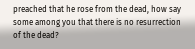preached that he rose from the dead, how say some among you that there is no resurrection of the dead?